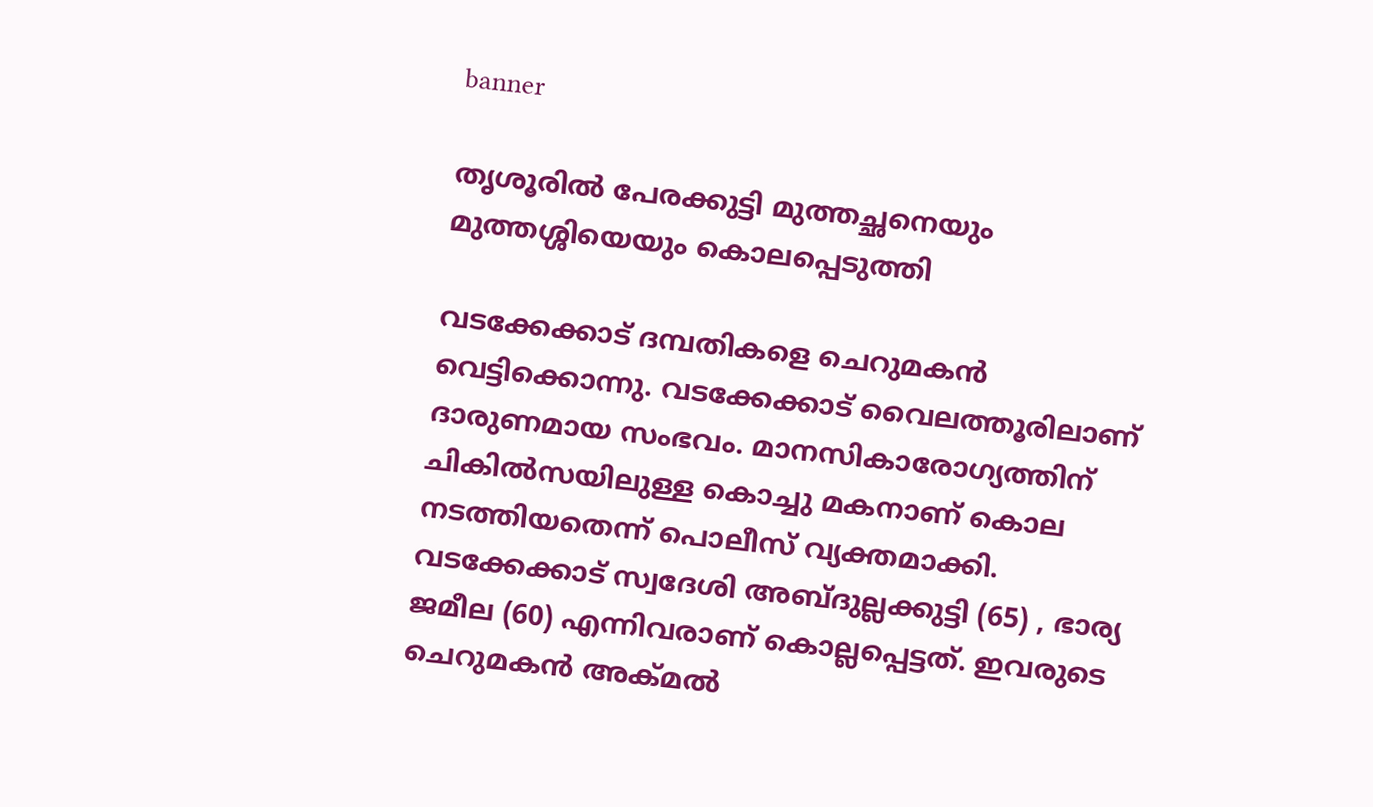banner

തൃശൂരില്‍ പേരക്കുട്ടി മുത്തച്ഛനെയും മുത്തശ്ശിയെയും കൊലപ്പെടുത്തി

വടക്കേക്കാട് ദമ്പതികളെ ചെറുമകന്‍ വെട്ടിക്കൊന്നു. വടക്കേക്കാട് വൈലത്തൂരിലാണ് ദാരുണമായ സംഭവം. മാനസികാരോഗ്യത്തിന് ചികില്‍സയിലുള്ള കൊച്ചു മകനാണ് കൊല നടത്തിയതെന്ന് പൊലീസ് വ്യക്തമാക്കി. വടക്കേക്കാട് സ്വദേശി അബ്ദുല്ലക്കുട്ടി (65) , ഭാര്യ ജമീല (60) എന്നിവരാണ് കൊല്ലപ്പെട്ടത്. ഇവരുടെ ചെറുമകന്‍ അക്മല്‍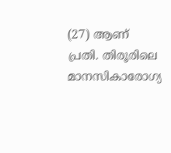(27) ആണ് പ്രതി. തിരൂരിലെ മാനസികാരോഗ്യ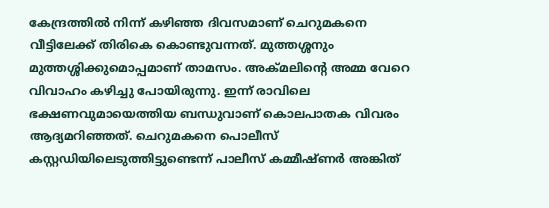കേന്ദ്രത്തില്‍ നിന്ന് കഴിഞ്ഞ ദിവസമാണ് ചെറുമകനെ വീട്ടിലേക്ക് തിരികെ കൊണ്ടുവന്നത്. മുത്തശ്ശനും മുത്തശ്ശിക്കുമൊപ്പമാണ് താമസം. അക്മലിന്റെ അമ്മ വേറെ വിവാഹം കഴിച്ചു പോയിരുന്നു. ഇന്ന് രാവിലെ ഭക്ഷണവുമായെത്തിയ ബന്ധുവാണ് കൊലപാതക വിവരം ആദ്യമറിഞ്ഞത്. ചെറുമകനെ പൊലീസ് കസ്റ്റഡിയിലെടുത്തിട്ടുണ്ടെന്ന് പാലീസ് കമ്മീഷ്ണര്‍ അങ്കിത്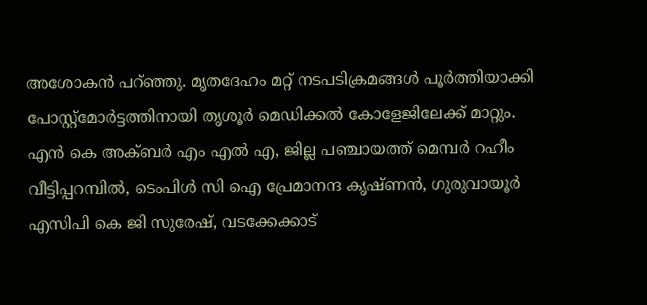അശോകന്‍ പറ്ഞ്ഞു. മൃതദേഹം മറ്റ് നടപടിക്രമങ്ങള്‍ പൂര്‍ത്തിയാക്കി പോസ്റ്റ്‌മോര്‍ട്ടത്തിനായി തൃശൂര്‍ മെഡിക്കല്‍ കോളേജിലേക്ക് മാറ്റും. എന്‍ കെ അക്ബര്‍ എം എല്‍ എ, ജില്ല പഞ്ചായത്ത് മെമ്പര്‍ റഹീം വീട്ടിപ്പറമ്പില്‍, ടെംപിള്‍ സി ഐ പ്രേമാനന്ദ കൃഷ്ണന്‍, ഗുരുവായൂര്‍ എസിപി കെ ജി സുരേഷ്, വടക്കേക്കാട്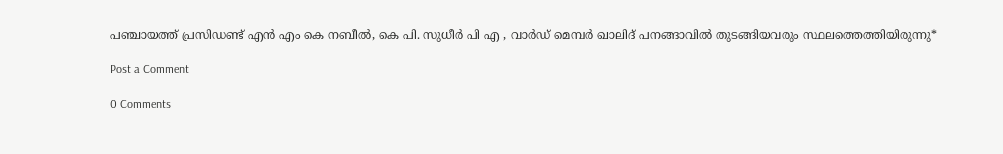പഞ്ചായത്ത് പ്രസിഡണ്ട് എന്‍ എം കെ നബീല്‍, കെ പി. സുധീര്‍ പി എ , വാര്‍ഡ് മെമ്പര്‍ ഖാലിദ് പനങ്ങാവില്‍ തുടങ്ങിയവരും സ്ഥലത്തെത്തിയിരുന്നു*

Post a Comment

0 Comments